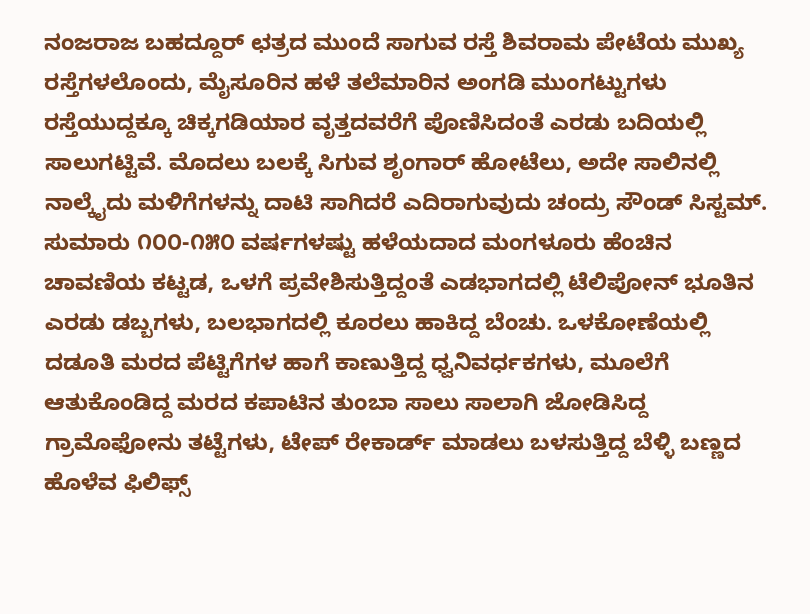ನಂಜರಾಜ ಬಹದ್ದೂರ್ ಛತ್ರದ ಮುಂದೆ ಸಾಗುವ ರಸ್ತೆ ಶಿವರಾಮ ಪೇಟೆಯ ಮುಖ್ಯ ರಸ್ತೆಗಳಲೊಂದು, ಮೈಸೂರಿನ ಹಳೆ ತಲೆಮಾರಿನ ಅಂಗಡಿ ಮುಂಗಟ್ಟುಗಳು ರಸ್ತೆಯುದ್ದಕ್ಕೂ ಚಿಕ್ಕಗಡಿಯಾರ ವೃತ್ತದವರೆಗೆ ಪೊಣಿಸಿದಂತೆ ಎರಡು ಬದಿಯಲ್ಲಿ ಸಾಲುಗಟ್ಟಿವೆ. ಮೊದಲು ಬಲಕ್ಕೆ ಸಿಗುವ ಶೃಂಗಾರ್ ಹೋಟೆಲು, ಅದೇ ಸಾಲಿನಲ್ಲಿ ನಾಲ್ಕೈದು ಮಳಿಗೆಗಳನ್ನು ದಾಟಿ ಸಾಗಿದರೆ ಎದಿರಾಗುವುದು ಚಂದ್ರು ಸೌಂಡ್ ಸಿಸ್ಟಮ್. ಸುಮಾರು ೧೦೦-೧೫೦ ವರ್ಷಗಳಷ್ಟು ಹಳೆಯದಾದ ಮಂಗಳೂರು ಹೆಂಚಿನ ಚಾವಣಿಯ ಕಟ್ಟಡ, ಒಳಗೆ ಪ್ರವೇಶಿಸುತ್ತಿದ್ದಂತೆ ಎಡಭಾಗದಲ್ಲಿ ಟೆಲಿಪೋನ್ ಭೂತಿನ ಎರಡು ಡಬ್ಬಗಳು, ಬಲಭಾಗದಲ್ಲಿ ಕೂರಲು ಹಾಕಿದ್ದ ಬೆಂಚು. ಒಳಕೋಣೆಯಲ್ಲಿ ದಡೂತಿ ಮರದ ಪೆಟ್ಟಿಗೆಗಳ ಹಾಗೆ ಕಾಣುತ್ತಿದ್ದ ಧ್ವನಿವರ್ಧಕಗಳು, ಮೂಲೆಗೆ ಆತುಕೊಂಡಿದ್ದ ಮರದ ಕಪಾಟಿನ ತುಂಬಾ ಸಾಲು ಸಾಲಾಗಿ ಜೋಡಿಸಿದ್ದ ಗ್ರಾಮೊಫೋನು ತಟ್ಟೆಗಳು, ಟೇಪ್ ರೇಕಾರ್ಡ್ ಮಾಡಲು ಬಳಸುತ್ತಿದ್ದ ಬೆಳ್ಳಿ ಬಣ್ಣದ ಹೊಳೆವ ಫಿಲಿಫ್ಸ್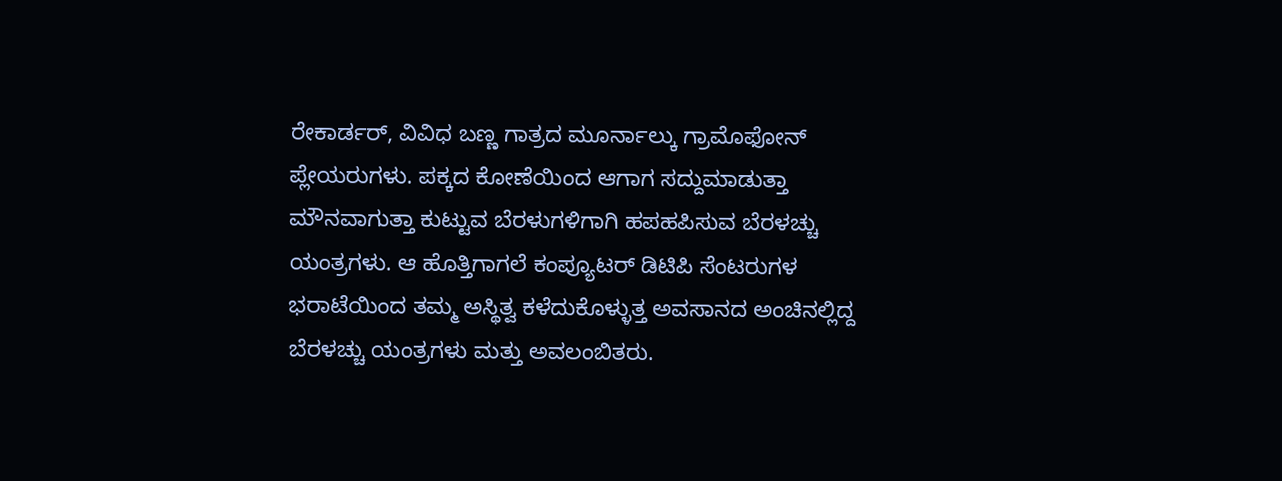ರೇಕಾರ್ಡರ್, ವಿವಿಧ ಬಣ್ಣ ಗಾತ್ರದ ಮೂರ್ನಾಲ್ಕು ಗ್ರಾಮೊಫೋನ್ ಪ್ಲೇಯರುಗಳು. ಪಕ್ಕದ ಕೋಣೆಯಿಂದ ಆಗಾಗ ಸದ್ದುಮಾಡುತ್ತಾ ಮೌನವಾಗುತ್ತಾ ಕುಟ್ಟುವ ಬೆರಳುಗಳಿಗಾಗಿ ಹಪಹಪಿಸುವ ಬೆರಳಚ್ಚು ಯಂತ್ರಗಳು. ಆ ಹೊತ್ತಿಗಾಗಲೆ ಕಂಪ್ಯೂಟರ್ ಡಿಟಿಪಿ ಸೆಂಟರುಗಳ ಭರಾಟೆಯಿಂದ ತಮ್ಮ ಅಸ್ಥಿತ್ವ ಕಳೆದುಕೊಳ್ಳುತ್ತ ಅವಸಾನದ ಅಂಚಿನಲ್ಲಿದ್ದ ಬೆರಳಚ್ಚು ಯಂತ್ರಗಳು ಮತ್ತು ಅವಲಂಬಿತರು.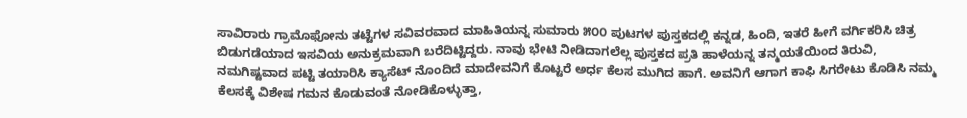ಸಾವಿರಾರು ಗ್ರಾಮೊಫೋನು ತಟ್ಟೆಗಳ ಸವಿವರವಾದ ಮಾಹಿತಿಯನ್ನ ಸುಮಾರು ೫೦೦ ಪುಟಗಳ ಪುಸ್ತಕದಲ್ಲಿ ಕನ್ನಡ, ಹಿಂದಿ, ಇತರೆ ಹೀಗೆ ವರ್ಗಿಕರಿಸಿ ಚಿತ್ರ ಬಿಡುಗಡೆಯಾದ ಇಸವಿಯ ಅನುಕ್ರಮವಾಗಿ ಬರೆದಿಟ್ಟಿದ್ದರು. ನಾವು ಭೇಟಿ ನೀಡಿದಾಗಲೆಲ್ಲ ಪುಸ್ತಕದ ಪ್ರತಿ ಹಾಳೆಯನ್ನ ತನ್ಮಯತೆಯಿಂದ ತಿರುವಿ, ನಮಗಿಷ್ಟವಾದ ಪಟ್ಟಿ ತಯಾರಿಸಿ ಕ್ಯಾಸೆಟ್ ನೊಂದಿದೆ ಮಾದೇವನಿಗೆ ಕೊಟ್ಟರೆ ಅರ್ಧ ಕೆಲಸ ಮುಗಿದ ಹಾಗೆ. ಅವನಿಗೆ ಆಗಾಗ ಕಾಫಿ ಸಿಗರೇಟು ಕೊಡಿಸಿ ನಮ್ಮ ಕೆಲಸಕ್ಕೆ ವಿಶೇಷ ಗಮನ ಕೊಡುವಂತೆ ನೋಡಿಕೊಳ್ಳುತ್ತಾ,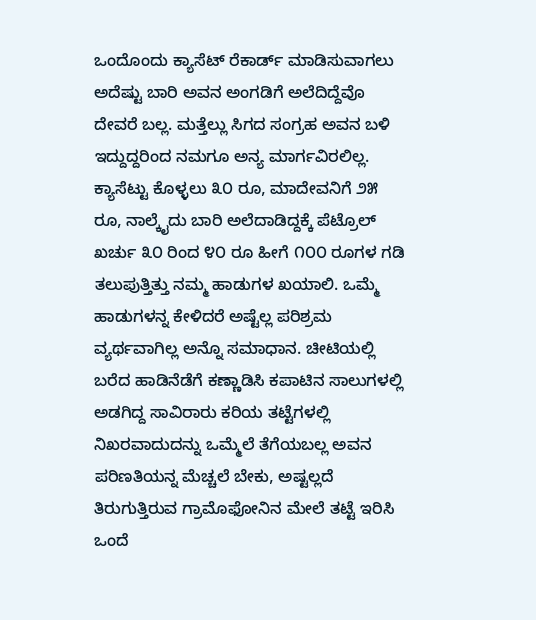ಒಂದೊಂದು ಕ್ಯಾಸೆಟ್ ರೆಕಾರ್ಡ್ ಮಾಡಿಸುವಾಗಲು ಅದೆಷ್ಟು ಬಾರಿ ಅವನ ಅಂಗಡಿಗೆ ಅಲೆದಿದ್ದೆವೊ ದೇವರೆ ಬಲ್ಲ. ಮತ್ತೆಲ್ಲು ಸಿಗದ ಸಂಗ್ರಹ ಅವನ ಬಳಿ ಇದ್ದುದ್ದರಿಂದ ನಮಗೂ ಅನ್ಯ ಮಾರ್ಗವಿರಲಿಲ್ಲ. ಕ್ಯಾಸೆಟ್ಟು ಕೊಳ್ಳಲು ೩೦ ರೂ, ಮಾದೇವನಿಗೆ ೨೫ ರೂ, ನಾಲ್ಕೈದು ಬಾರಿ ಅಲೆದಾಡಿದ್ದಕ್ಕೆ ಪೆಟ್ರೊಲ್ ಖರ್ಚು ೩೦ ರಿಂದ ೪೦ ರೂ ಹೀಗೆ ೧೦೦ ರೂಗಳ ಗಡಿ ತಲುಪುತ್ತಿತ್ತು ನಮ್ಮ ಹಾಡುಗಳ ಖಯಾಲಿ. ಒಮ್ಮೆ ಹಾಡುಗಳನ್ನ ಕೇಳಿದರೆ ಅಷ್ಟೆಲ್ಲ ಪರಿಶ್ರಮ ವ್ಯರ್ಥವಾಗಿಲ್ಲ ಅನ್ನೊ ಸಮಾಧಾನ. ಚೀಟಿಯಲ್ಲಿ ಬರೆದ ಹಾಡಿನೆಡೆಗೆ ಕಣ್ಣಾಡಿಸಿ ಕಪಾಟಿನ ಸಾಲುಗಳಲ್ಲಿ ಅಡಗಿದ್ದ ಸಾವಿರಾರು ಕರಿಯ ತಟ್ಟೆಗಳಲ್ಲಿ ನಿಖರವಾದುದನ್ನು ಒಮ್ಮೆಲೆ ತೆಗೆಯಬಲ್ಲ ಅವನ ಪರಿಣತಿಯನ್ನ ಮೆಚ್ಚಲೆ ಬೇಕು, ಅಷ್ಟಲ್ಲದೆ ತಿರುಗುತ್ತಿರುವ ಗ್ರಾಮೊಫೋನಿನ ಮೇಲೆ ತಟ್ಟೆ ಇರಿಸಿ ಒಂದೆ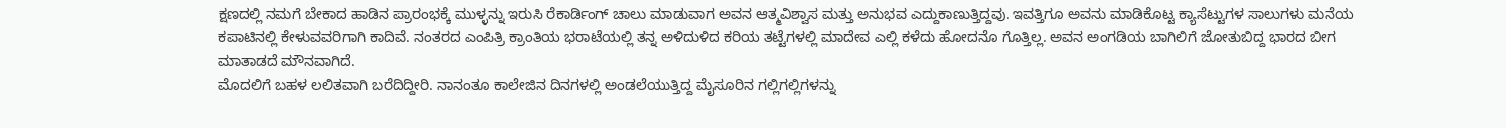ಕ್ಷಣದಲ್ಲಿ ನಮಗೆ ಬೇಕಾದ ಹಾಡಿನ ಪ್ರಾರಂಭಕ್ಕೆ ಮುಳ್ಳನ್ನು ಇರುಸಿ ರೆಕಾರ್ಡಿಂಗ್ ಚಾಲು ಮಾಡುವಾಗ ಅವನ ಆತ್ಮವಿಶ್ವಾಸ ಮತ್ತು ಅನುಭವ ಎದ್ದುಕಾಣುತ್ತಿದ್ದವು. ಇವತ್ತಿಗೂ ಅವನು ಮಾಡಿಕೊಟ್ಟ ಕ್ಯಾಸೆಟ್ಟುಗಳ ಸಾಲುಗಳು ಮನೆಯ ಕಪಾಟಿನಲ್ಲಿ ಕೇಳುವವರಿಗಾಗಿ ಕಾದಿವೆ. ನಂತರದ ಎಂಪಿತ್ರಿ ಕ್ರಾಂತಿಯ ಭರಾಟೆಯಲ್ಲಿ ತನ್ನ ಅಳಿದುಳಿದ ಕರಿಯ ತಟ್ಟೆಗಳಲ್ಲಿ ಮಾದೇವ ಎಲ್ಲಿ ಕಳೆದು ಹೋದನೊ ಗೊತ್ತಿಲ್ಲ. ಅವನ ಅಂಗಡಿಯ ಬಾಗಿಲಿಗೆ ಜೋತುಬಿದ್ದ ಭಾರದ ಬೀಗ ಮಾತಾಡದೆ ಮೌನವಾಗಿದೆ.
ಮೊದಲಿಗೆ ಬಹಳ ಲಲಿತವಾಗಿ ಬರೆದಿದ್ದೀರಿ. ನಾನಂತೂ ಕಾಲೇಜಿನ ದಿನಗಳಲ್ಲಿ ಅಂಡಲೆಯುತ್ತಿದ್ದ ಮೈಸೂರಿನ ಗಲ್ಲಿಗಲ್ಲಿಗಳನ್ನು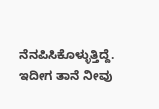ನೆನಪಿಸಿಕೊಳ್ಳುತ್ತಿದ್ದೆ. ಇದೀಗ ತಾನೆ ನೀವು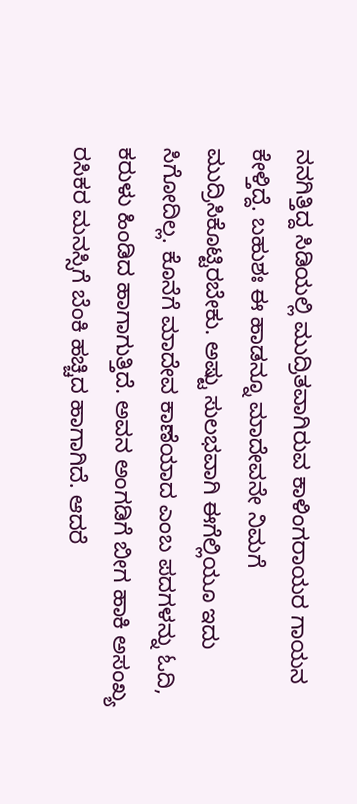ನನಗಿತ್ತಿದ್ದ ಸಿಡಿಯಲ್ಲಿ ಮುದ್ರಿತವಾಗಿರುವ ಕಾಳಿಂಗರಾಯರ ಗಾಯನ ಕೇಳ್ತಿದ್ದೆ. ಬಹುಶಃ ಈ ಹಾಡನ್ನೂ ಮಾದೇವನೇ ನಿಮಗೆ ಮುದ್ರಿಸಿಕೊಟ್ಟಿರಬೇಕು. ಅಷ್ಟು ಸುಲಭವಾಗಿ ಈಗೆಲ್ಲಿಯೂ ಇದು ಸಿಗೋದಿಲ್ಲ. ಕೊನೆಗೆ ಮಾದೇವ ಕಾಣೆಯಾದ ಎಂಬ ಪದಗಳನ್ನು ಓದಿ, ಕರುಳು ಹಿಂಡಿದ ಹಾಗಾಗುತ್ತಿದೆ. ಅವನ ಅಂಗಡಿಗೆ ಬೀಗ ಹಾಕಿ ಅಸಂಖ್ಯ ರಸಿಕರ ಮನಸ್ಸಿಗೆ ಬೆಂಕಿ ಹಚ್ಚಿದ ಹಾಗಾಗಿದೆ. ಆದರೆ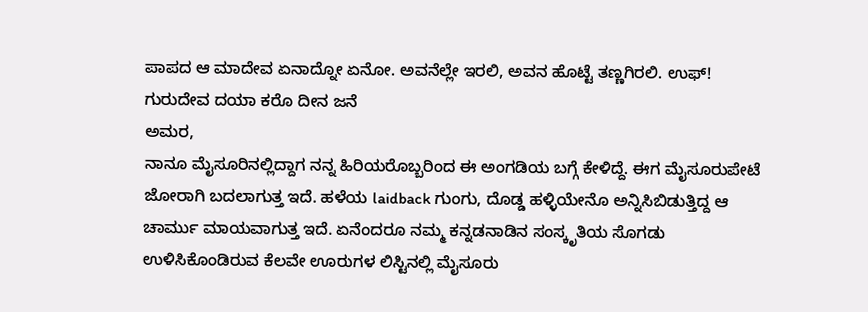ಪಾಪದ ಆ ಮಾದೇವ ಏನಾದ್ನೋ ಏನೋ. ಅವನೆಲ್ಲೇ ಇರಲಿ, ಅವನ ಹೊಟ್ಟೆ ತಣ್ಣಗಿರಲಿ. ಉಫ್!
ಗುರುದೇವ ದಯಾ ಕರೊ ದೀನ ಜನೆ
ಅಮರ,
ನಾನೂ ಮೈಸೂರಿನಲ್ಲಿದ್ದಾಗ ನನ್ನ ಹಿರಿಯರೊಬ್ಬರಿಂದ ಈ ಅಂಗಡಿಯ ಬಗ್ಗೆ ಕೇಳಿದ್ದೆ. ಈಗ ಮೈಸೂರುಪೇಟೆ ಜೋರಾಗಿ ಬದಲಾಗುತ್ತ ಇದೆ. ಹಳೆಯ laidback ಗುಂಗು, ದೊಡ್ಡ ಹಳ್ಳಿಯೇನೊ ಅನ್ನಿಸಿಬಿಡುತ್ತಿದ್ದ ಆ ಚಾರ್ಮು ಮಾಯವಾಗುತ್ತ ಇದೆ. ಏನೆಂದರೂ ನಮ್ಮ ಕನ್ನಡನಾಡಿನ ಸಂಸ್ಕೃತಿಯ ಸೊಗಡು ಉಳಿಸಿಕೊಂಡಿರುವ ಕೆಲವೇ ಊರುಗಳ ಲಿಸ್ಟಿನಲ್ಲಿ ಮೈಸೂರು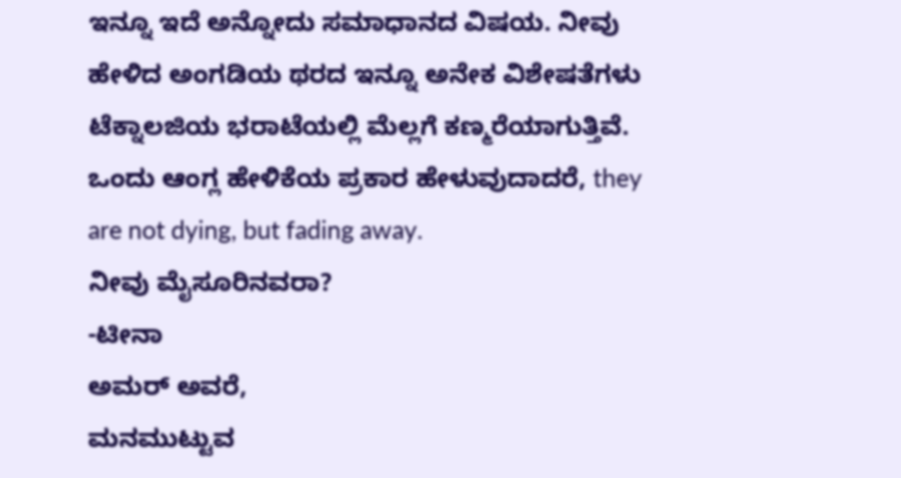ಇನ್ನೂ ಇದೆ ಅನ್ನೋದು ಸಮಾಧಾನದ ವಿಷಯ. ನೀವು ಹೇಳಿದ ಅಂಗಡಿಯ ಥರದ ಇನ್ನೂ ಅನೇಕ ವಿಶೇಷತೆಗಳು ಟೆಕ್ನಾಲಜಿಯ ಭರಾಟೆಯಲ್ಲಿ ಮೆಲ್ಲಗೆ ಕಣ್ಮರೆಯಾಗುತ್ತಿವೆ. ಒಂದು ಆಂಗ್ಲ ಹೇಳಿಕೆಯ ಪ್ರಕಾರ ಹೇಳುವುದಾದರೆ, they are not dying, but fading away.
ನೀವು ಮೈಸೂರಿನವರಾ?
-ಟೀನಾ
ಅಮರ್ ಅವರೆ,
ಮನಮುಟ್ಟುವ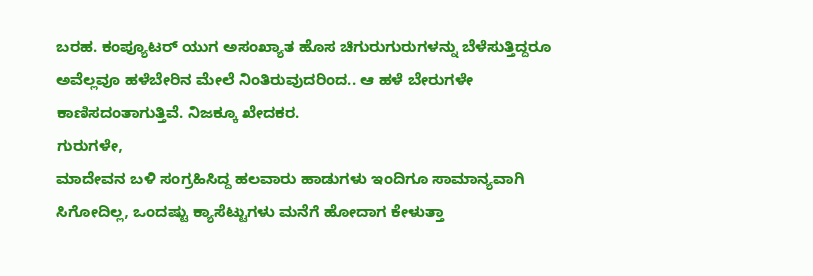ಬರಹ. ಕಂಪ್ಯೂಟರ್ ಯುಗ ಅಸಂಖ್ಯಾತ ಹೊಸ ಚಿಗುರುಗುರುಗಳನ್ನು ಬೆಳೆಸುತ್ತಿದ್ದರೂ ಅವೆಲ್ಲವೂ ಹಳೆಬೇರಿನ ಮೇಲೆ ನಿಂತಿರುವುದರಿಂದ.. ಆ ಹಳೆ ಬೇರುಗಳೇ ಕಾಣಿಸದಂತಾಗುತ್ತಿವೆ. ನಿಜಕ್ಕೂ ಖೇದಕರ.
ಗುರುಗಳೇ,
ಮಾದೇವನ ಬಳಿ ಸಂಗ್ರಹಿಸಿದ್ದ ಹಲವಾರು ಹಾಡುಗಳು ಇಂದಿಗೂ ಸಾಮಾನ್ಯವಾಗಿ ಸಿಗೋದಿಲ್ಲ, ಒಂದಷ್ಟು ಕ್ಯಾಸೆಟ್ಟುಗಳು ಮನೆಗೆ ಹೋದಾಗ ಕೇಳುತ್ತಾ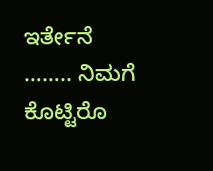ಇರ್ತೇನೆ …….. ನಿಮಗೆ ಕೊಟ್ಟಿರೊ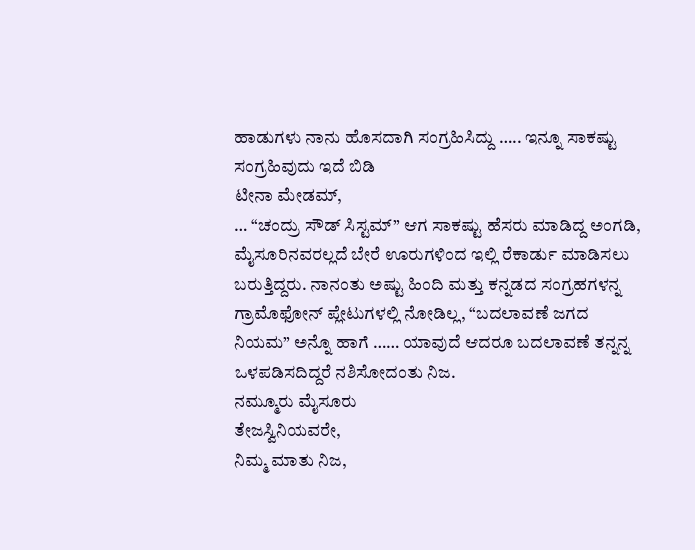ಹಾಡುಗಳು ನಾನು ಹೊಸದಾಗಿ ಸಂಗ್ರಹಿಸಿದ್ದು ….. ಇನ್ನೂ ಸಾಕಷ್ಟು ಸಂಗ್ರಹಿವುದು ಇದೆ ಬಿಡಿ
ಟೀನಾ ಮೇಡಮ್,
… “ಚಂದ್ರು ಸೌಡ್ ಸಿಸ್ಟಮ್” ಆಗ ಸಾಕಷ್ಟು ಹೆಸರು ಮಾಡಿದ್ದ ಅಂಗಡಿ, ಮೈಸೂರಿನವರಲ್ಲದೆ ಬೇರೆ ಊರುಗಳಿಂದ ಇಲ್ಲಿ ರೆಕಾರ್ಡು ಮಾಡಿಸಲು ಬರುತ್ತಿದ್ದರು. ನಾನಂತು ಅಷ್ಟು ಹಿಂದಿ ಮತ್ತು ಕನ್ನಡದ ಸಂಗ್ರಹಗಳನ್ನ ಗ್ರಾಮೊಫೋನ್ ಪ್ಲೇಟುಗಳಲ್ಲಿ ನೋಡಿಲ್ಲ, “ಬದಲಾವಣೆ ಜಗದ ನಿಯಮ” ಅನ್ನೊ ಹಾಗೆ …… ಯಾವುದೆ ಆದರೂ ಬದಲಾವಣೆ ತನ್ನನ್ನ ಒಳಪಡಿಸದಿದ್ದರೆ ನಶಿಸೋದಂತು ನಿಜ.
ನಮ್ಮೂರು ಮೈಸೂರು
ತೇಜಸ್ವಿನಿಯವರೇ,
ನಿಮ್ಮ ಮಾತು ನಿಜ,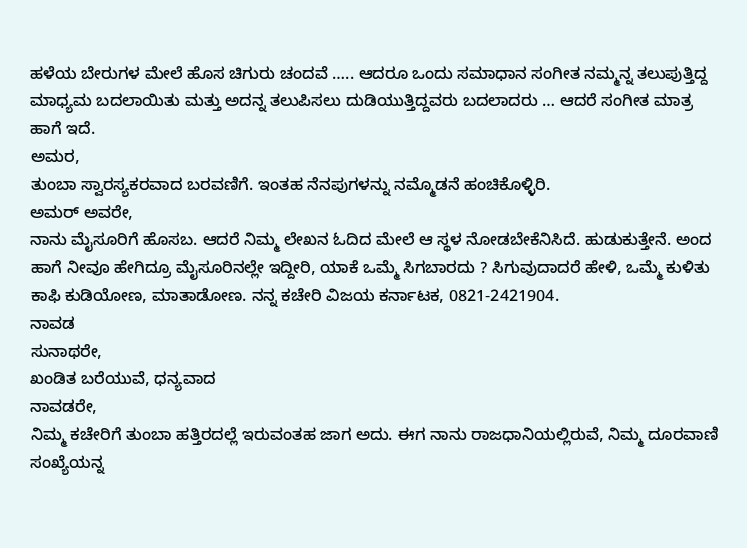ಹಳೆಯ ಬೇರುಗಳ ಮೇಲೆ ಹೊಸ ಚಿಗುರು ಚಂದವೆ ….. ಆದರೂ ಒಂದು ಸಮಾಧಾನ ಸಂಗೀತ ನಮ್ಮನ್ನ ತಲುಪುತ್ತಿದ್ದ ಮಾಧ್ಯಮ ಬದಲಾಯಿತು ಮತ್ತು ಅದನ್ನ ತಲುಪಿಸಲು ದುಡಿಯುತ್ತಿದ್ದವರು ಬದಲಾದರು … ಆದರೆ ಸಂಗೀತ ಮಾತ್ರ ಹಾಗೆ ಇದೆ.
ಅಮರ,
ತುಂಬಾ ಸ್ವಾರಸ್ಯಕರವಾದ ಬರವಣಿಗೆ. ಇಂತಹ ನೆನಪುಗಳನ್ನು ನಮ್ಮೊಡನೆ ಹಂಚಿಕೊಳ್ಳಿರಿ.
ಅಮರ್ ಅವರೇ,
ನಾನು ಮೈಸೂರಿಗೆ ಹೊಸಬ. ಆದರೆ ನಿಮ್ಮ ಲೇಖನ ಓದಿದ ಮೇಲೆ ಆ ಸ್ಥಳ ನೋಡಬೇಕೆನಿಸಿದೆ. ಹುಡುಕುತ್ತೇನೆ. ಅಂದ ಹಾಗೆ ನೀವೂ ಹೇಗಿದ್ರೂ ಮೈಸೂರಿನಲ್ಲೇ ಇದ್ದೀರಿ, ಯಾಕೆ ಒಮ್ಮೆ ಸಿಗಬಾರದು ? ಸಿಗುವುದಾದರೆ ಹೇಳಿ, ಒಮ್ಮೆ ಕುಳಿತು ಕಾಫಿ ಕುಡಿಯೋಣ, ಮಾತಾಡೋಣ. ನನ್ನ ಕಚೇರಿ ವಿಜಯ ಕರ್ನಾಟಕ, 0821-2421904.
ನಾವಡ
ಸುನಾಥರೇ,
ಖಂಡಿತ ಬರೆಯುವೆ, ಧನ್ಯವಾದ
ನಾವಡರೇ,
ನಿಮ್ಮ ಕಚೇರಿಗೆ ತುಂಬಾ ಹತ್ತಿರದಲ್ಲೆ ಇರುವಂತಹ ಜಾಗ ಅದು. ಈಗ ನಾನು ರಾಜಧಾನಿಯಲ್ಲಿರುವೆ, ನಿಮ್ಮ ದೂರವಾಣಿ ಸಂಖ್ಯೆಯನ್ನ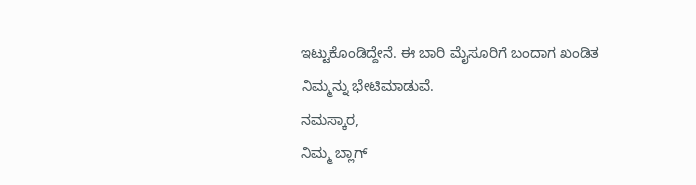ಇಟ್ಟುಕೊಂಡಿದ್ದೇನೆ. ಈ ಬಾರಿ ಮೈಸೂರಿಗೆ ಬಂದಾಗ ಖಂಡಿತ ನಿಮ್ಮನ್ನು ಭೇಟಿಮಾಡುವೆ.
ನಮಸ್ಕಾರ,
ನಿಮ್ಮ ಬ್ಲಾಗ್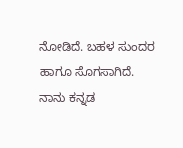ನೋಡಿದೆ. ಬಹಳ ಸುಂದರ ಹಾಗೂ ಸೊಗಸಾಗಿದೆ.
ನಾನು ಕನ್ನಡ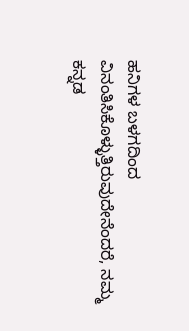ಹನಿಗಳ ಬಳಗದಿಂದ ವಿನಂತಿಸಿಕೊಳ್ಳುತ್ತಿರುವುದೇನೆಂದರೆ, ನಮ್ಮ ಕನ್ನಡ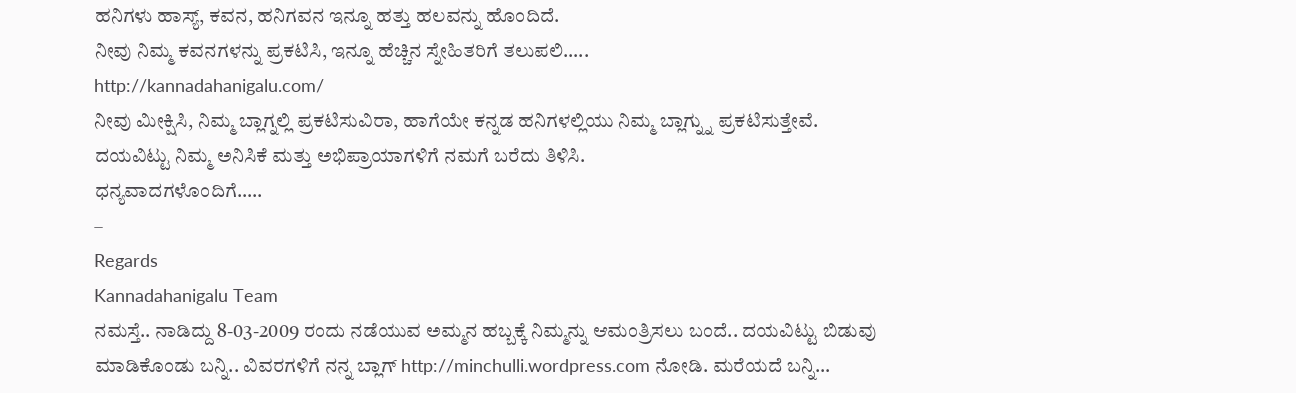ಹನಿಗಳು ಹಾಸ್ಯ್, ಕವನ, ಹನಿಗವನ ಇನ್ನೂ ಹತ್ತು ಹಲವನ್ನು ಹೊಂದಿದೆ.
ನೀವು ನಿಮ್ಮ ಕವನಗಳನ್ನು ಪ್ರಕಟಿಸಿ, ಇನ್ನೂ ಹೆಚ್ಚಿನ ಸ್ನೇಹಿತರಿಗೆ ತಲುಪಲಿ…..
http://kannadahanigalu.com/
ನೀವು ಮೀಕ್ಷಿಸಿ, ನಿಮ್ಮ ಬ್ಲಾಗ್ನಲ್ಲಿ ಪ್ರಕಟಿಸುವಿರಾ, ಹಾಗೆಯೇ ಕನ್ನಡ ಹನಿಗಳಲ್ಲಿಯು ನಿಮ್ಮ ಬ್ಲಾಗ್ನ್ನು ಪ್ರಕಟಿಸುತ್ತೇವೆ.
ದಯವಿಟ್ಟು ನಿಮ್ಮ ಅನಿಸಿಕೆ ಮತ್ತು ಅಭಿಪ್ರಾಯಾಗಳಿಗೆ ನಮಗೆ ಬರೆದು ತಿಳಿಸಿ.
ಧನ್ಯವಾದಗಳೊಂದಿಗೆ…..
–
Regards
Kannadahanigalu Team
ನಮಸ್ತೆ.. ನಾಡಿದ್ದು 8-03-2009 ರಂದು ನಡೆಯುವ ಅಮ್ಮನ ಹಬ್ಬಕ್ಕೆ ನಿಮ್ಮನ್ನು ಆಮಂತ್ರಿಸಲು ಬಂದೆ.. ದಯವಿಟ್ಟು ಬಿಡುವು ಮಾಡಿಕೊಂಡು ಬನ್ನಿ.. ವಿವರಗಳಿಗೆ ನನ್ನ ಬ್ಲಾಗ್ http://minchulli.wordpress.com ನೋಡಿ. ಮರೆಯದೆ ಬನ್ನಿ…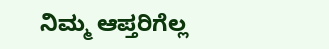ನಿಮ್ಮ ಆಪ್ತರಿಗೆಲ್ಲ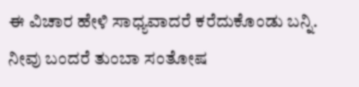ಈ ವಿಚಾರ ಹೇಳಿ ಸಾಧ್ಯವಾದರೆ ಕರೆದುಕೊಂಡು ಬನ್ನಿ. ನೀವು ಬಂದರೆ ತುಂಬಾ ಸಂತೋಷ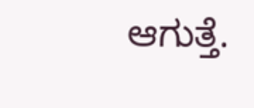ಆಗುತ್ತೆ.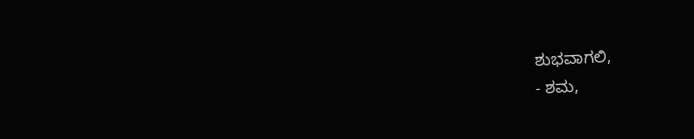ಶುಭವಾಗಲಿ,
- ಶಮ,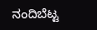ನಂದಿಬೆಟ್ಟ